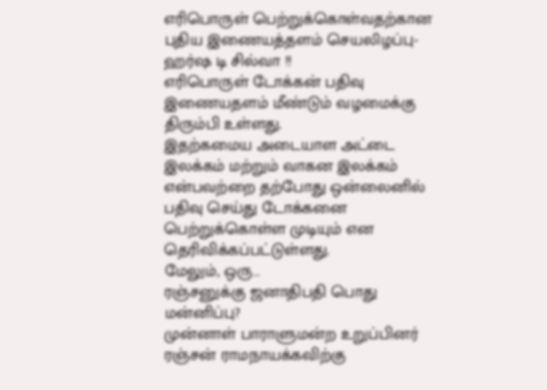எரிபொருள் பெற்றுக்கொள்வதற்கான புதிய இணையத்தளம் செயலிழப்பு-ஹர்ஷ டி சில்வா !!
எரிபொருள் டோக்கன் பதிவு இணையதளம் மீண்டும் வழமைக்கு திரும்பி உள்ளது.
இதற்கமைய அடையாள அட்டை இலக்கம் மற்றும் வாகன இலக்கம் என்பவற்றை தற்போது ஒன்லைனில் பதிவு செய்து டோக்கனை பெற்றுக்கொள்ள முடியும் என தெரிவிக்கப்பட்டுள்ளது.
மேலும், ஒரு…
ரஞ்சனுக்கு ஜனாதிபதி பொது மன்னிப்பு?
முன்னாள் பாராளுமன்ற உறுப்பினர் ரஞ்சன் ராமநாயக்கவிற்கு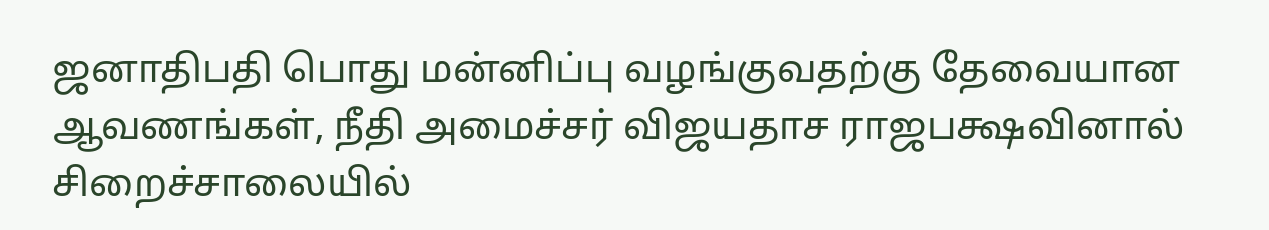ஜனாதிபதி பொது மன்னிப்பு வழங்குவதற்கு தேவையான ஆவணங்கள், நீதி அமைச்சர் விஜயதாச ராஜபக்ஷவினால் சிறைச்சாலையில்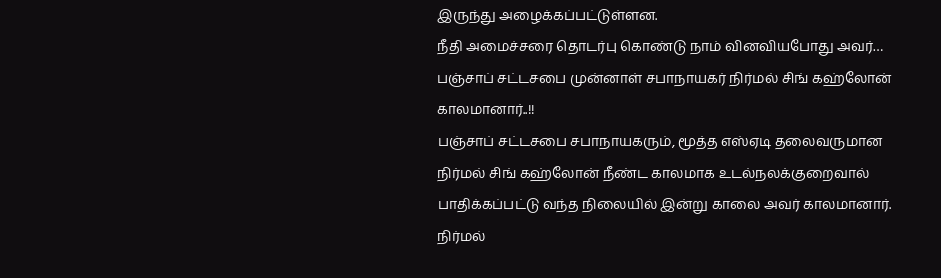இருந்து அழைக்கப்பட்டுள்ளன.
நீதி அமைச்சரை தொடர்பு கொண்டு நாம் வினவியபோது அவர்…
பஞ்சாப் சட்டசபை முன்னாள் சபாநாயகர் நிர்மல் சிங் கஹ்லோன் காலமானார்..!!
பஞ்சாப் சட்டசபை சபாநாயகரும், மூத்த எஸ்ஏடி தலைவருமான நிர்மல் சிங் கஹ்லோன் நீண்ட காலமாக உடல்நலக்குறைவால் பாதிக்கப்பட்டு வந்த நிலையில் இன்று காலை அவர் காலமானார். நிர்மல்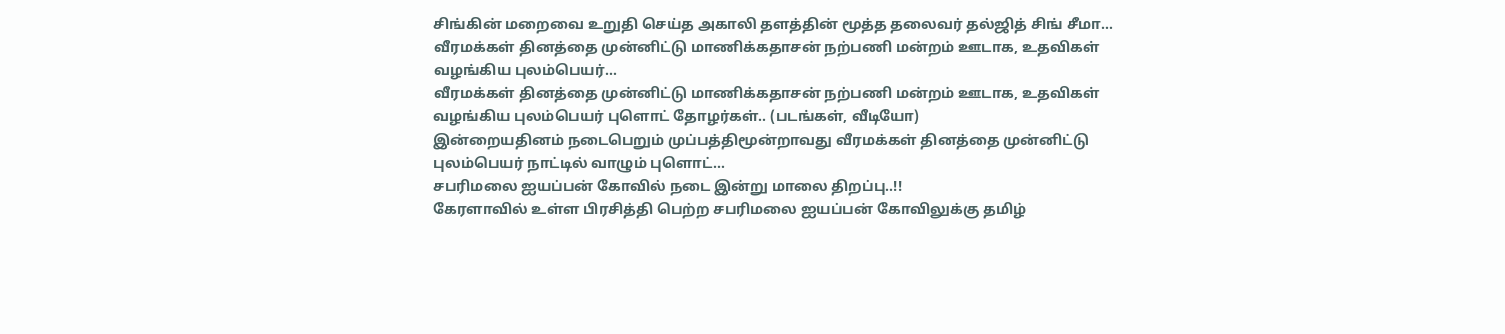சிங்கின் மறைவை உறுதி செய்த அகாலி தளத்தின் மூத்த தலைவர் தல்ஜித் சிங் சீமா…
வீரமக்கள் தினத்தை முன்னிட்டு மாணிக்கதாசன் நற்பணி மன்றம் ஊடாக, உதவிகள் வழங்கிய புலம்பெயர்…
வீரமக்கள் தினத்தை முன்னிட்டு மாணிக்கதாசன் நற்பணி மன்றம் ஊடாக, உதவிகள் வழங்கிய புலம்பெயர் புளொட் தோழர்கள்.. (படங்கள், வீடியோ)
இன்றையதினம் நடைபெறும் முப்பத்திமூன்றாவது வீரமக்கள் தினத்தை முன்னிட்டு புலம்பெயர் நாட்டில் வாழும் புளொட்…
சபரிமலை ஐயப்பன் கோவில் நடை இன்று மாலை திறப்பு..!!
கேரளாவில் உள்ள பிரசித்தி பெற்ற சபரிமலை ஐயப்பன் கோவிலுக்கு தமிழ்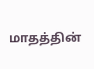மாதத்தின்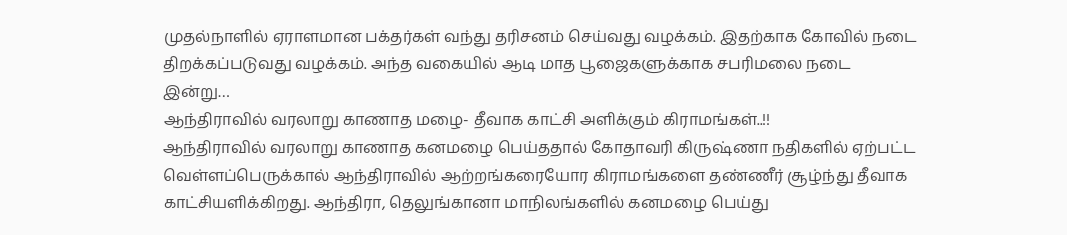முதல்நாளில் ஏராளமான பக்தர்கள் வந்து தரிசனம் செய்வது வழக்கம். இதற்காக கோவில் நடை திறக்கப்படுவது வழக்கம். அந்த வகையில் ஆடி மாத பூஜைகளுக்காக சபரிமலை நடை இன்று…
ஆந்திராவில் வரலாறு காணாத மழை- தீவாக காட்சி அளிக்கும் கிராமங்கள்..!!
ஆந்திராவில் வரலாறு காணாத கனமழை பெய்ததால் கோதாவரி கிருஷ்ணா நதிகளில் ஏற்பட்ட வெள்ளப்பெருக்கால் ஆந்திராவில் ஆற்றங்கரையோர கிராமங்களை தண்ணீர் சூழ்ந்து தீவாக காட்சியளிக்கிறது. ஆந்திரா, தெலுங்கானா மாநிலங்களில் கனமழை பெய்து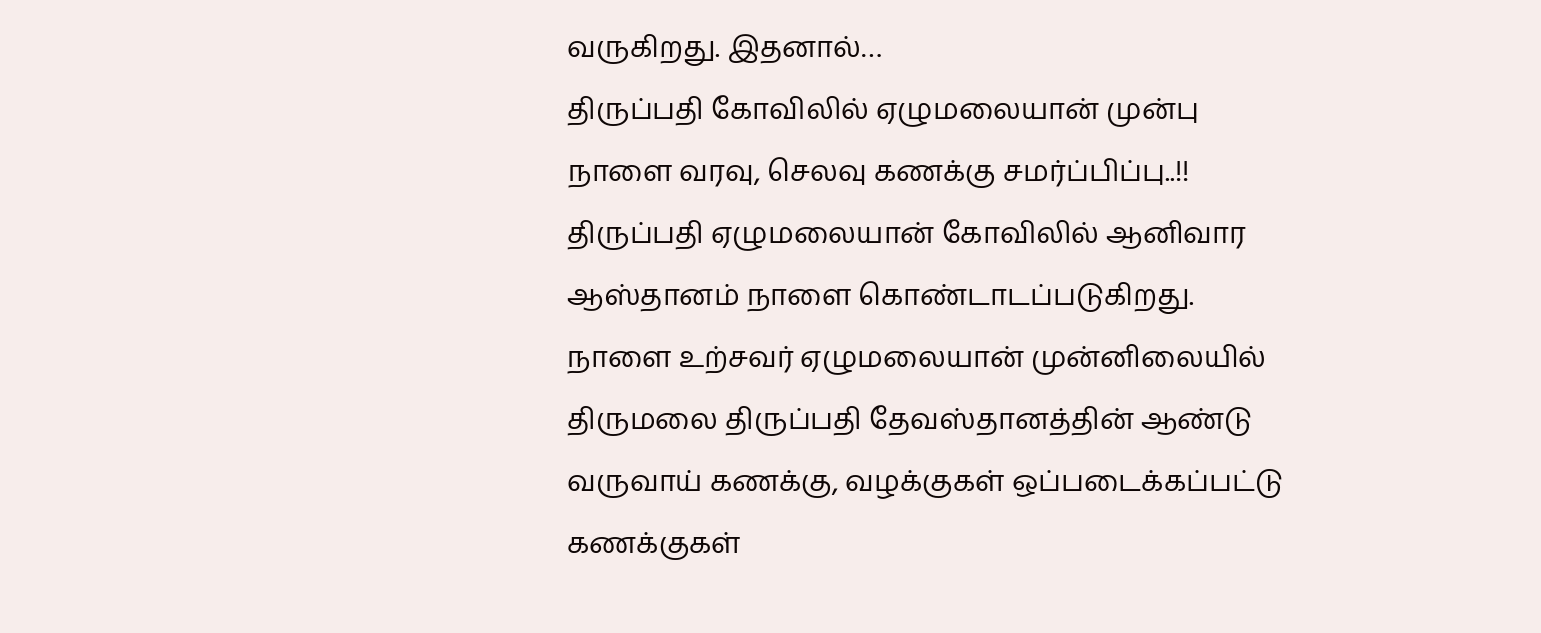வருகிறது. இதனால்…
திருப்பதி கோவிலில் ஏழுமலையான் முன்பு நாளை வரவு, செலவு கணக்கு சமர்ப்பிப்பு..!!
திருப்பதி ஏழுமலையான் கோவிலில் ஆனிவார ஆஸ்தானம் நாளை கொண்டாடப்படுகிறது. நாளை உற்சவர் ஏழுமலையான் முன்னிலையில் திருமலை திருப்பதி தேவஸ்தானத்தின் ஆண்டு வருவாய் கணக்கு, வழக்குகள் ஒப்படைக்கப்பட்டு கணக்குகள்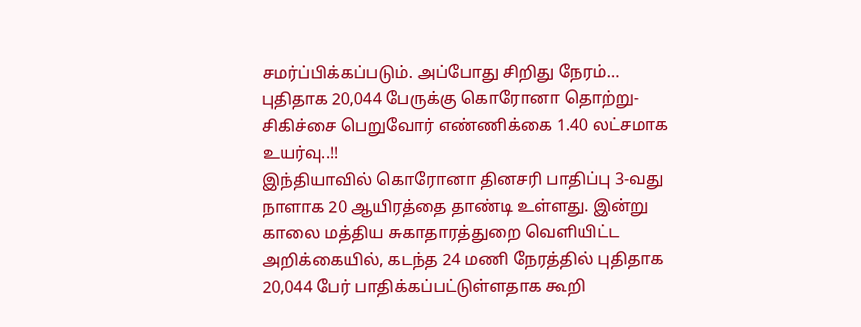சமர்ப்பிக்கப்படும். அப்போது சிறிது நேரம்…
புதிதாக 20,044 பேருக்கு கொரோனா தொற்று- சிகிச்சை பெறுவோர் எண்ணிக்கை 1.40 லட்சமாக உயர்வு..!!
இந்தியாவில் கொரோனா தினசரி பாதிப்பு 3-வது நாளாக 20 ஆயிரத்தை தாண்டி உள்ளது. இன்று காலை மத்திய சுகாதாரத்துறை வெளியிட்ட அறிக்கையில், கடந்த 24 மணி நேரத்தில் புதிதாக 20,044 பேர் பாதிக்கப்பட்டுள்ளதாக கூறி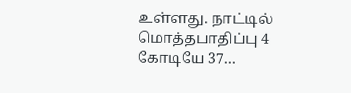உள்ளது. நாட்டில் மொத்தபாதிப்பு 4 கோடியே 37…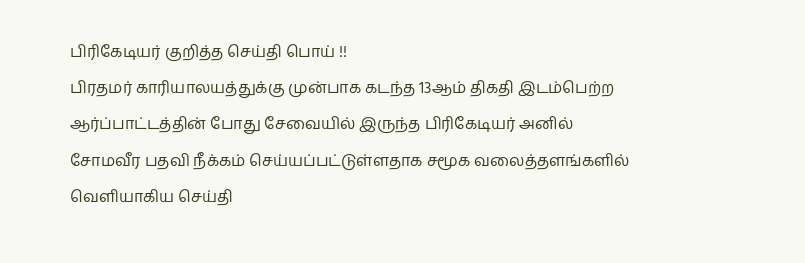பிரிகேடியர் குறித்த செய்தி பொய் !!
பிரதமர் காரியாலயத்துக்கு முன்பாக கடந்த 13ஆம் திகதி இடம்பெற்ற ஆர்ப்பாட்டத்தின் போது சேவையில் இருந்த பிரிகேடியர் அனில் சோமவீர பதவி நீக்கம் செய்யப்பட்டுள்ளதாக சமூக வலைத்தளங்களில் வெளியாகிய செய்தி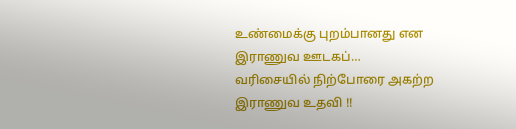உண்மைக்கு புறம்பானது என இராணுவ ஊடகப்…
வரிசையில் நிற்போரை அகற்ற இராணுவ உதவி !!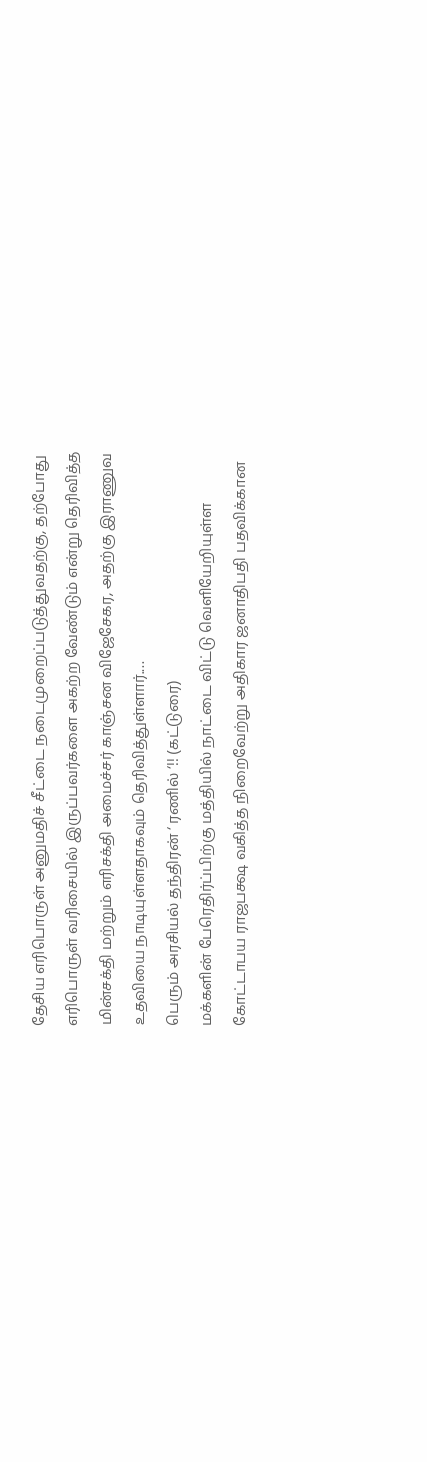தேசிய எரிபொருள் அனுமதிச் சீட்டை நடைமுறைப்படுத்துவதற்கு, தற்போது எரிபொருள் வரிசையில் இருப்பவர்களை அகற்ற வேண்டும் என்று தெரிவித்த மின்சக்தி மற்றும் எரிசக்தி அமைச்சர் காஞ்சன விஜேசேகர, அதற்கு இராணுவ உதவியை நாடியுள்ளதாகவும் தெரிவித்துள்ளார்.…
பெரும் அரசியல் தந்திரன் ‘ ரணில் ‘!! (கட்டுரை)
மக்களின் பேரெதிர்ப்பிற்கு மத்தியில் நாட்டை விட்டு வெளியேறியுள்ள கோட்டாபய ராஜபக்ஷ வகித்த நிறைவேற்று அதிகார ஜனாதிபதி பதவிக்கான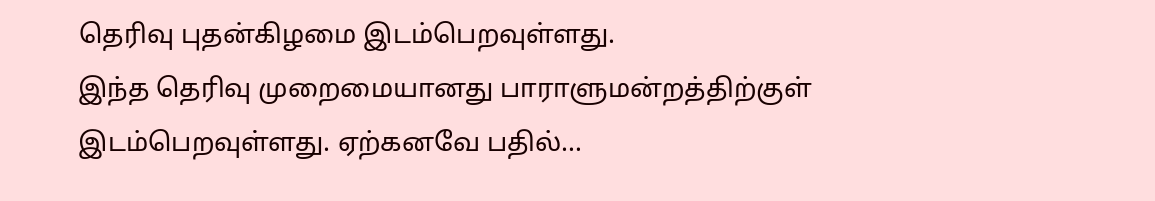தெரிவு புதன்கிழமை இடம்பெறவுள்ளது.
இந்த தெரிவு முறைமையானது பாராளுமன்றத்திற்குள் இடம்பெறவுள்ளது. ஏற்கனவே பதில்…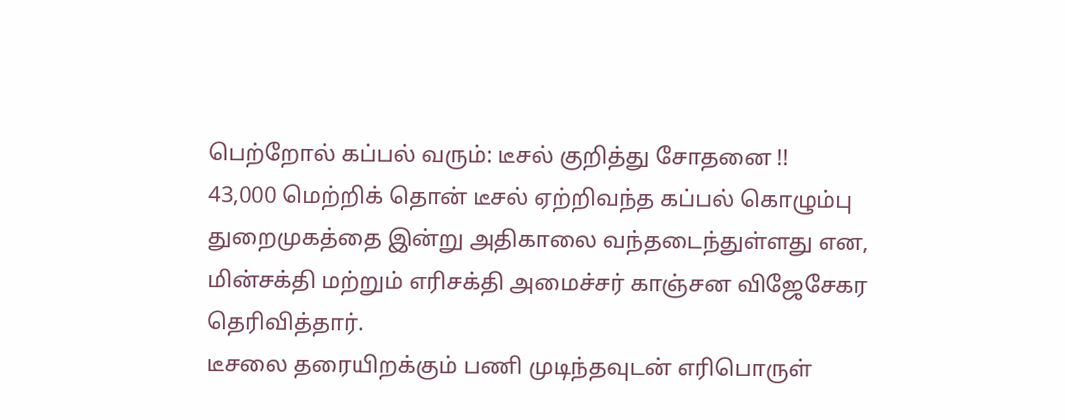பெற்றோல் கப்பல் வரும்: டீசல் குறித்து சோதனை !!
43,000 மெற்றிக் தொன் டீசல் ஏற்றிவந்த கப்பல் கொழும்பு துறைமுகத்தை இன்று அதிகாலை வந்தடைந்துள்ளது என, மின்சக்தி மற்றும் எரிசக்தி அமைச்சர் காஞ்சன விஜேசேகர தெரிவித்தார்.
டீசலை தரையிறக்கும் பணி முடிந்தவுடன் எரிபொருள்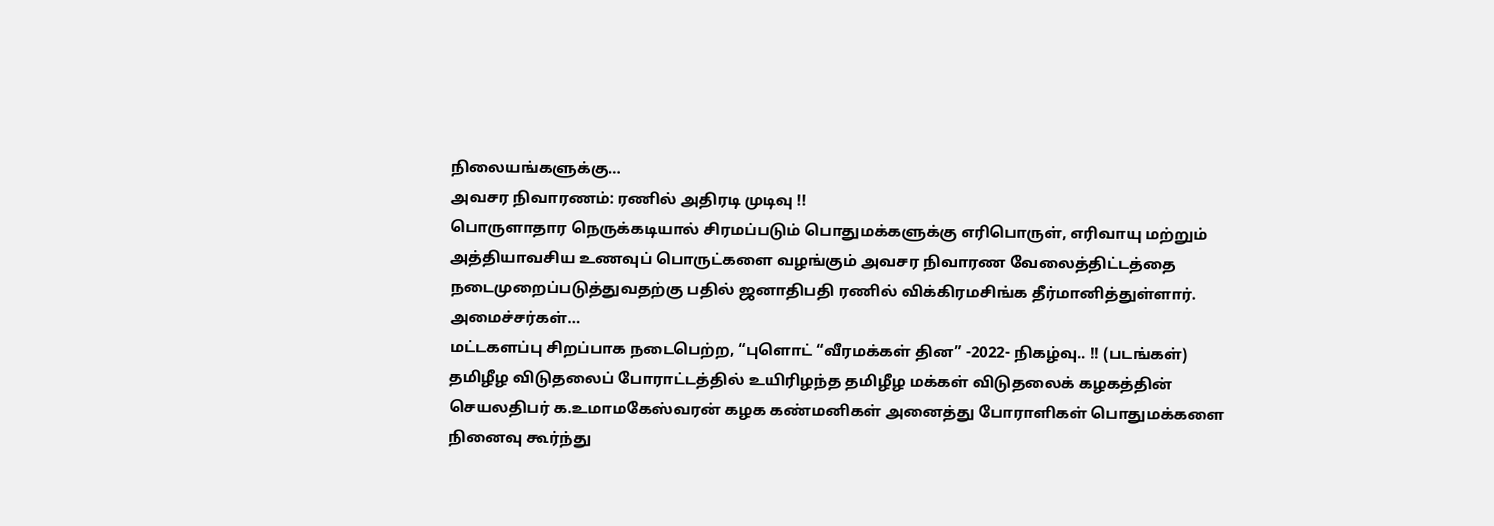நிலையங்களுக்கு…
அவசர நிவாரணம்: ரணில் அதிரடி முடிவு !!
பொருளாதார நெருக்கடியால் சிரமப்படும் பொதுமக்களுக்கு எரிபொருள், எரிவாயு மற்றும் அத்தியாவசிய உணவுப் பொருட்களை வழங்கும் அவசர நிவாரண வேலைத்திட்டத்தை நடைமுறைப்படுத்துவதற்கு பதில் ஜனாதிபதி ரணில் விக்கிரமசிங்க தீர்மானித்துள்ளார்.
அமைச்சர்கள்…
மட்டகளப்பு சிறப்பாக நடைபெற்ற, “புளொட் “வீரமக்கள் தின” -2022- நிகழ்வு.. !! (படங்கள்)
தமிழீழ விடுதலைப் போராட்டத்தில் உயிரிழந்த தமிழீழ மக்கள் விடுதலைக் கழகத்தின் செயலதிபர் க.உமாமகேஸ்வரன் கழக கண்மனிகள் அனைத்து போராளிகள் பொதுமக்களை நினைவு கூர்ந்து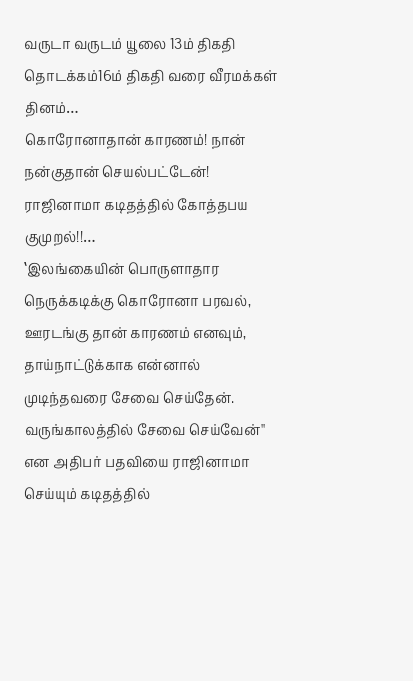வருடா வருடம் யூலை 13ம் திகதி தொடக்கம்16ம் திகதி வரை வீரமக்கள் தினம்…
கொரோனாதான் காரணம்! நான் நன்குதான் செயல்பட்டேன்! ராஜினாமா கடிதத்தில் கோத்தபய குமுறல்!!…
‛இலங்கையின் பொருளாதார நெருக்கடிக்கு கொரோனா பரவல், ஊரடங்கு தான் காரணம் எனவும், தாய்நாட்டுக்காக என்னால் முடிந்தவரை சேவை செய்தேன். வருங்காலத்தில் சேவை செய்வேன்'' என அதிபர் பதவியை ராஜினாமா செய்யும் கடிதத்தில்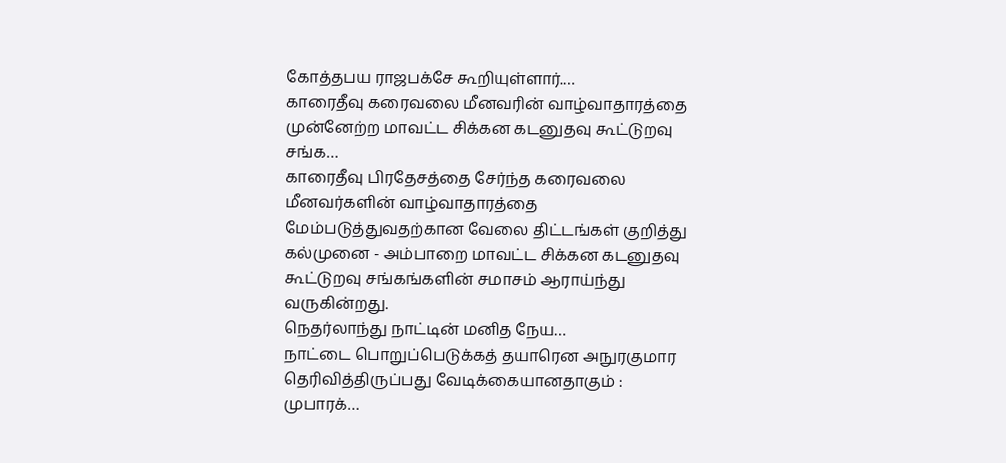கோத்தபய ராஜபக்சே கூறியுள்ளார்.…
காரைதீவு கரைவலை மீனவரின் வாழ்வாதாரத்தை முன்னேற்ற மாவட்ட சிக்கன கடனுதவு கூட்டுறவு சங்க…
காரைதீவு பிரதேசத்தை சேர்ந்த கரைவலை மீனவர்களின் வாழ்வாதாரத்தை மேம்படுத்துவதற்கான வேலை திட்டங்கள் குறித்து கல்முனை - அம்பாறை மாவட்ட சிக்கன கடனுதவு கூட்டுறவு சங்கங்களின் சமாசம் ஆராய்ந்து வருகின்றது.
நெதர்லாந்து நாட்டின் மனித நேய…
நாட்டை பொறுப்பெடுக்கத் தயாரென அநுரகுமார தெரிவித்திருப்பது வேடிக்கையானதாகும் : முபாரக்…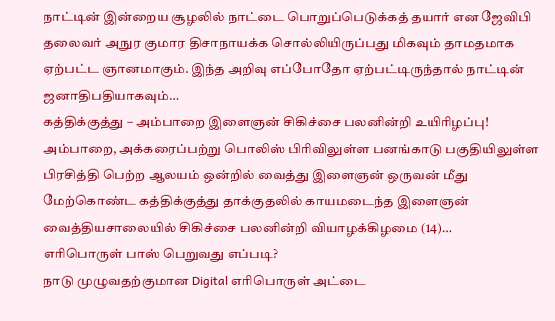நாட்டின் இன்றைய சூழலில் நாட்டை பொறுப்பெடுக்கத் தயார் என ஜேவிபி தலைவர் அநுர குமார திசாநாயக்க சொல்லியிருப்பது மிகவும் தாமதமாக ஏற்பட்ட ஞானமாகும். இந்த அறிவு எப்போதோ ஏற்பட்டிருந்தால் நாட்டின் ஜனாதிபதியாகவும்…
கத்திக்குத்து – அம்பாறை இளைஞன் சிகிச்சை பலனின்றி உயிரிழப்பு!
அம்பாறை, அக்கரைப்பற்று பொலிஸ் பிரிவிலுள்ள பனங்காடு பகுதியிலுள்ள பிரசித்தி பெற்ற ஆலயம் ஒன்றில் வைத்து இளைஞன் ஒருவன் மீது மேற்கொண்ட கத்திக்குத்து தாக்குதலில் காயமடைந்த இளைஞன் வைத்தியசாலையில் சிகிச்சை பலனின்றி வியாழக்கிழமை (14)…
எரிபொருள் பாஸ் பெறுவது எப்படி?
நாடு முழுவதற்குமான Digital எரிபொருள் அட்டை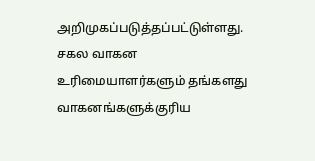அறிமுகப்படுத்தப்பட்டுள்ளது.
சகல வாகன உரிமையாளர்களும் தங்களது வாகனங்களுக்குரிய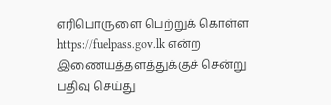எரிபொருளை பெற்றுக் கொள்ள https://fuelpass.gov.lk என்ற இணையத்தளத்துக்குச் சென்று பதிவு செய்து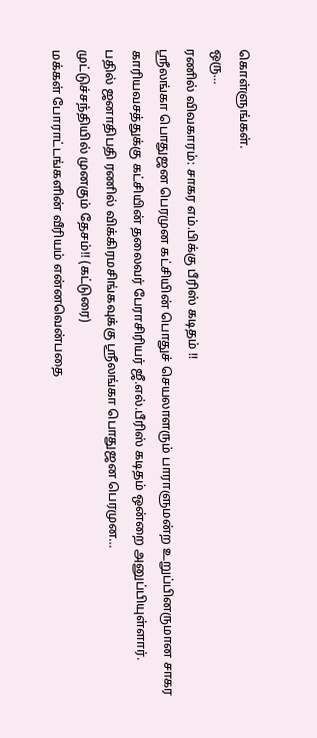கொள்ளுங்கள்.
ஒரு…
ரணில் விவகாரம்: சாகர எம்.பிக்கு பீரிஸ் கடிதம் !!
ஸ்ரீலங்கா பொதுஜன பெரமுன கட்சியின் பொதுச் செயலாளரும் பாராளுமன்ற உறுப்பினருமான சாகர காரியவசத்துக்கு கட்சியின் தலைவர் பேராசிரியர் ஜீ.எல்.பீரிஸ் கடிதம் ஒன்றை அனுப்பியுள்ளார்.
பதில் ஜனாதிபதி ரணில் விக்கிரமசிங்கவுக்கு ஸ்ரீலங்கா பொதுஜன பெரமுன…
முட்டுச்சந்தியில் முனகும் தேசம்!! (கட்டுரை)
மக்கள் போராட்டங்களின் வீரியம் என்னவென்பதை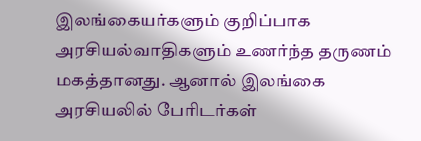இலங்கையர்களும் குறிப்பாக அரசியல்வாதிகளும் உணர்ந்த தருணம் மகத்தானது. ஆனால் இலங்கை அரசியலில் பேரிடர்கள்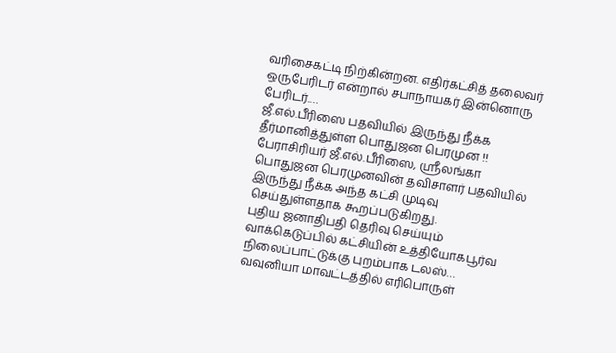வரிசைகட்டி நிற்கின்றன. எதிர்கட்சித் தலைவர் ஒருபேரிடர் என்றால் சபாநாயகர் இன்னொரு பேரிடர்.…
ஜீ.எல்.பீரிஸை பதவியில் இருந்து நீக்க தீர்மானித்துள்ள பொதுஜன பெரமுன !!
பேராசிரியர் ஜீ.எல்.பீரிஸை, ஸ்ரீலங்கா பொதுஜன பெரமுனவின் தவிசாளர் பதவியில் இருந்து நீக்க அந்த கட்சி முடிவு செய்துள்ளதாக கூறப்படுகிறது.
புதிய ஜனாதிபதி தெரிவு செய்யும் வாக்கெடுப்பில் கட்சியின் உத்தியோகபூர்வ நிலைப்பாட்டுக்கு புறம்பாக டலஸ்…
வவுனியா மாவட்டத்தில் எரிபொருள்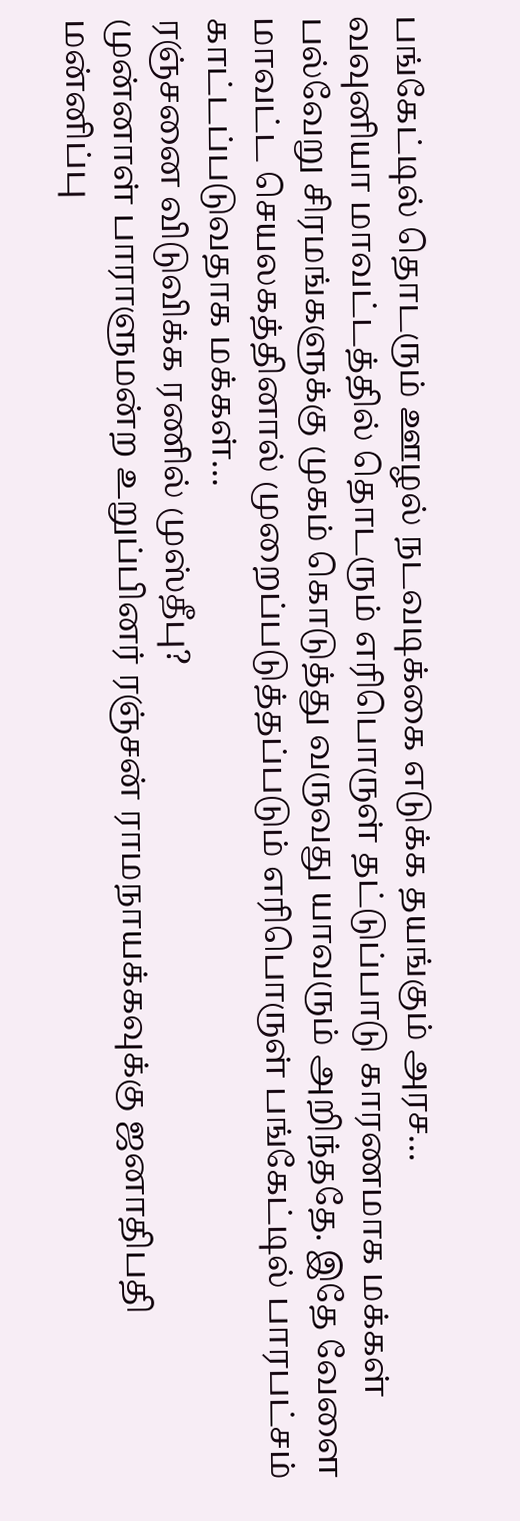பங்கேட்டில் தொடரும் ஊழல் நடவடிக்கை எடுக்க தயங்கும் அரச…
வவுனியா மாவட்டத்தில் தொடரும் எரிபொருள் தட்டுப்பாடு காரணமாக மக்கள் பல்வேறு சிரமங்களுக்கு முகம் கொடுத்து வருவது யாவரும் அறிந்ததே. இதே வேளை மாவட்ட செயலகத்தினால் முறைப்படுத்தப்படும் எரிபொருள் பங்கேட்டில் பாரபட்சம் காட்டப்படுவதாக மக்கள்…
ரஞ்சனை விடுவிக்க ரணில் முஸ்தீபு?
முன்னாள் பாராளுமன்ற உறுப்பினர் ரஞ்சன் ராமநாயக்கவுக்கு ஜனாதிபதி மன்னிப்பு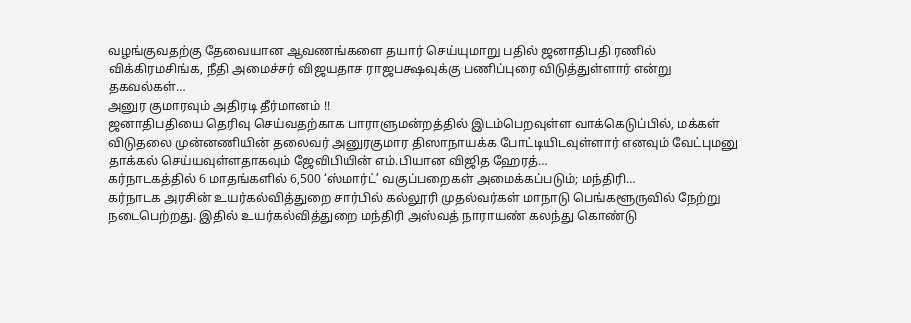வழங்குவதற்கு தேவையான ஆவணங்களை தயார் செய்யுமாறு பதில் ஜனாதிபதி ரணில் விக்கிரமசிங்க, நீதி அமைச்சர் விஜயதாச ராஜபக்ஷவுக்கு பணிப்புரை விடுத்துள்ளார் என்று தகவல்கள்…
அனுர குமாரவும் அதிரடி தீர்மானம் !!
ஜனாதிபதியை தெரிவு செய்வதற்காக பாராளுமன்றத்தில் இடம்பெறவுள்ள வாக்கெடுப்பில், மக்கள் விடுதலை முன்னணியின் தலைவர் அனுரகுமார திஸாநாயக்க போட்டியிடவுள்ளார் எனவும் வேட்புமனு தாக்கல் செய்யவுள்ளதாகவும் ஜேவிபியின் எம்.பியான விஜித ஹேரத்…
கர்நாடகத்தில் 6 மாதங்களில் 6,500 ‘ஸ்மார்ட்’ வகுப்பறைகள் அமைக்கப்படும்; மந்திரி…
கர்நாடக அரசின் உயர்கல்வித்துறை சார்பில் கல்லூரி முதல்வர்கள் மாநாடு பெங்களூருவில் நேற்று நடைபெற்றது. இதில் உயர்கல்வித்துறை மந்திரி அஸ்வத் நாராயண் கலந்து கொண்டு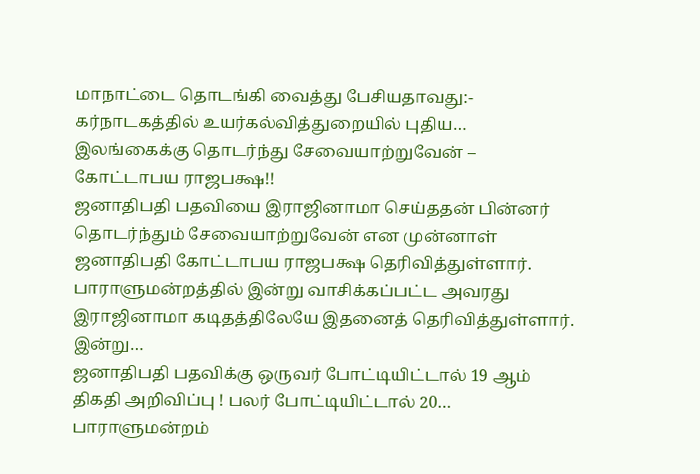மாநாட்டை தொடங்கி வைத்து பேசியதாவது:- கர்நாடகத்தில் உயர்கல்வித்துறையில் புதிய…
இலங்கைக்கு தொடர்ந்து சேவையாற்றுவேன் – கோட்டாபய ராஜபக்ஷ!!
ஜனாதிபதி பதவியை இராஜினாமா செய்ததன் பின்னர் தொடர்ந்தும் சேவையாற்றுவேன் என முன்னாள் ஜனாதிபதி கோட்டாபய ராஜபக்ஷ தெரிவித்துள்ளார்.
பாராளுமன்றத்தில் இன்று வாசிக்கப்பட்ட அவரது இராஜினாமா கடிதத்திலேயே இதனைத் தெரிவித்துள்ளார்.
இன்று…
ஜனாதிபதி பதவிக்கு ஒருவர் போட்டியிட்டால் 19 ஆம் திகதி அறிவிப்பு ! பலர் போட்டியிட்டால் 20…
பாராளுமன்றம்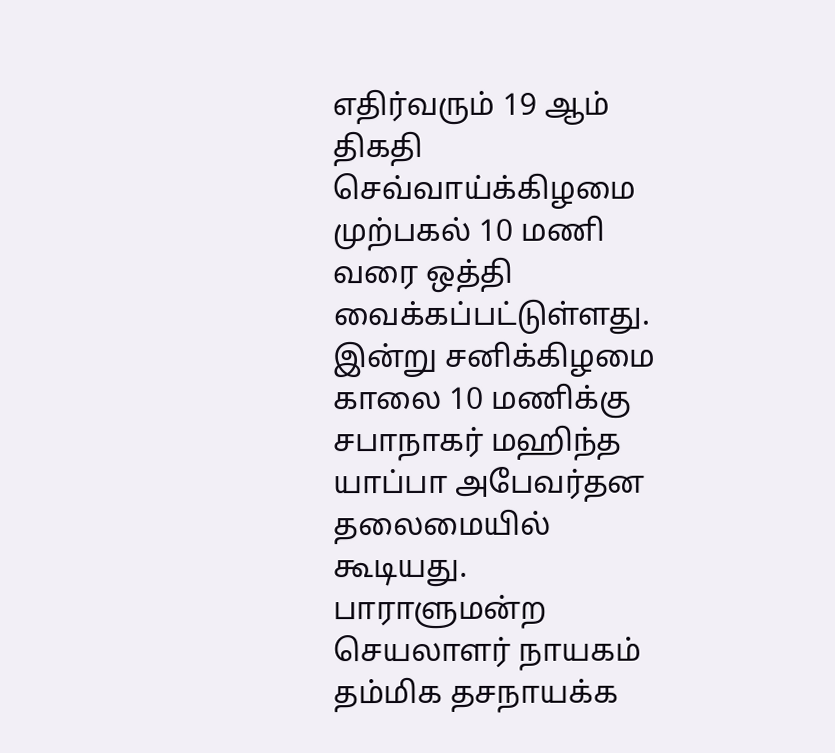எதிர்வரும் 19 ஆம் திகதி செவ்வாய்க்கிழமை முற்பகல் 10 மணி வரை ஒத்தி வைக்கப்பட்டுள்ளது.
இன்று சனிக்கிழமை காலை 10 மணிக்கு சபாநாகர் மஹிந்த யாப்பா அபேவர்தன தலைமையில் கூடியது.
பாராளுமன்ற செயலாளர் நாயகம் தம்மிக தசநாயக்க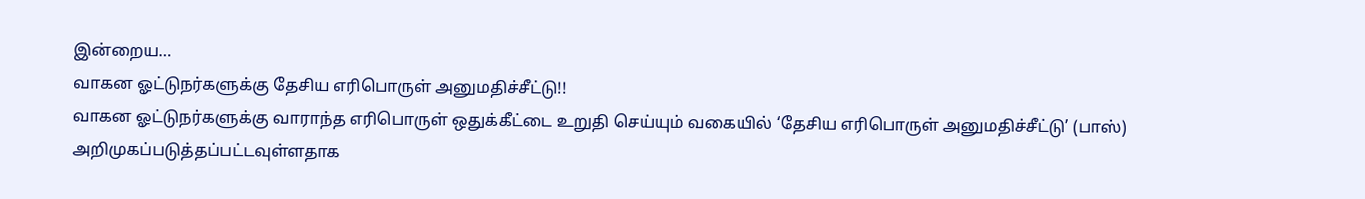இன்றைய…
வாகன ஓட்டுநர்களுக்கு தேசிய எரிபொருள் அனுமதிச்சீட்டு!!
வாகன ஓட்டுநர்களுக்கு வாராந்த எரிபொருள் ஒதுக்கீட்டை உறுதி செய்யும் வகையில் ‘தேசிய எரிபொருள் அனுமதிச்சீட்டு’ (பாஸ்) அறிமுகப்படுத்தப்பட்டவுள்ளதாக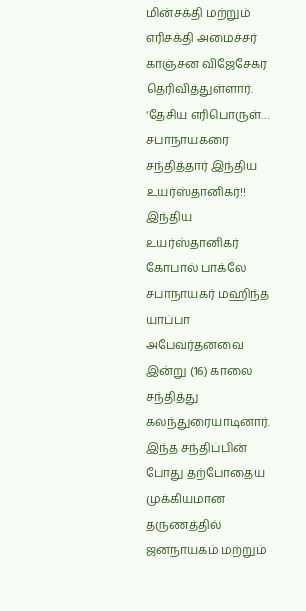மின்சக்தி மற்றும் எரிசக்தி அமைச்சர் காஞ்சன விஜேசேகர தெரிவித்துள்ளார்.
‘தேசிய எரிபொருள்…
சபாநாயகரை சந்தித்தார் இந்திய உயர்ஸ்தானிகர்!!
இந்திய உயர்ஸ்தானிகர் கோபால் பாக்லே சபாநாயகர் மஹிந்த யாப்பா அபேவர்தனவை இன்று (16) காலை சந்தித்து கலந்துரையாடினார்.
இந்த சந்திப்பின் போது தற்போதைய முக்கியமான தருணத்தில் ஜனநாயகம் மற்றும்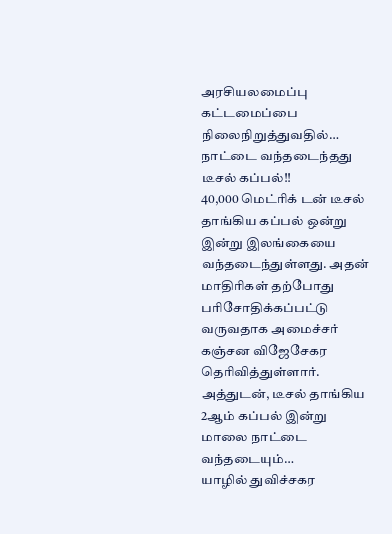அரசியலமைப்பு கட்டமைப்பை நிலைநிறுத்துவதில்…
நாட்டை வந்தடைந்தது டீசல் கப்பல்!!
40,000 மெட்ரிக் டன் டீசல் தாங்கிய கப்பல் ஒன்று இன்று இலங்கையை வந்தடைந்துள்ளது. அதன் மாதிரிகள் தற்போது பரிசோதிக்கப்பட்டு வருவதாக அமைச்சர் கஞ்சன விஜேசேகர தெரிவித்துள்ளார்.
அத்துடன், டீசல் தாங்கிய 2ஆம் கப்பல் இன்று மாலை நாட்டை வந்தடையும்…
யாழில் துவிச்சகர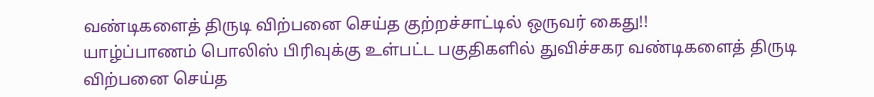வண்டிகளைத் திருடி விற்பனை செய்த குற்றச்சாட்டில் ஒருவர் கைது!!
யாழ்ப்பாணம் பொலிஸ் பிரிவுக்கு உள்பட்ட பகுதிகளில் துவிச்சகர வண்டிகளைத் திருடி விற்பனை செய்த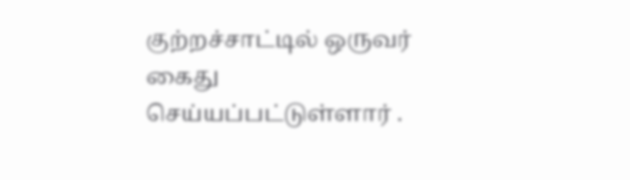குற்றச்சாட்டில் ஒருவர் கைது செய்யப்பட்டுள்ளார் .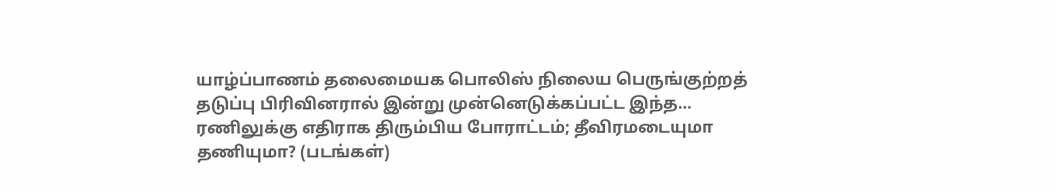யாழ்ப்பாணம் தலைமையக பொலிஸ் நிலைய பெருங்குற்றத் தடுப்பு பிரிவினரால் இன்று முன்னெடுக்கப்பட்ட இந்த…
ரணிலுக்கு எதிராக திரும்பிய போராட்டம்; தீவிரமடையுமா தணியுமா? (படங்கள்)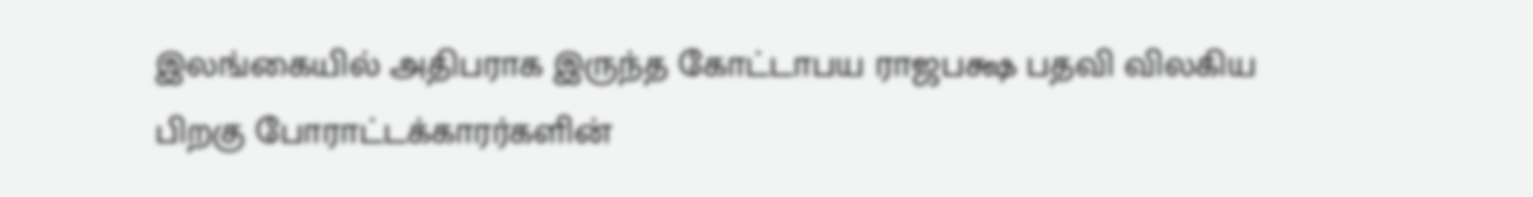இலங்கையில் அதிபராக இருந்த கோட்டாபய ராஜபக்ஷ பதவி விலகிய பிறகு போராட்டக்காரர்களின்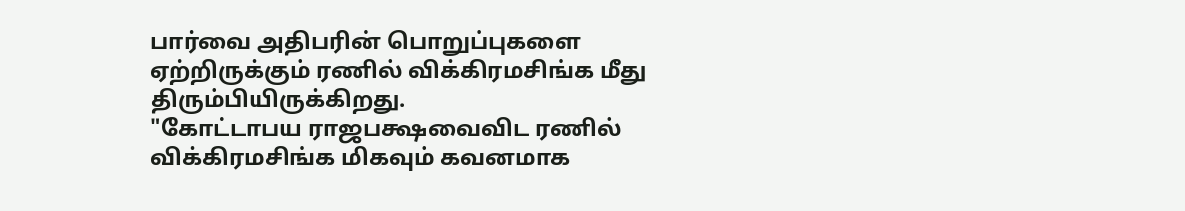பார்வை அதிபரின் பொறுப்புகளை ஏற்றிருக்கும் ரணில் விக்கிரமசிங்க மீது திரும்பியிருக்கிறது.
"கோட்டாபய ராஜபக்ஷவைவிட ரணில் விக்கிரமசிங்க மிகவும் கவனமாக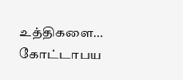உத்திகளை…
கோட்டாபய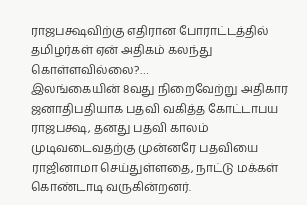ராஜபக்ஷவிற்கு எதிரான போராட்டத்தில் தமிழர்கள் ஏன் அதிகம் கலந்து கொள்ளவில்லை?…
இலங்கையின் 8வது நிறைவேற்று அதிகார ஜனாதிபதியாக பதவி வகித்த கோட்டாபய ராஜபக்ஷ, தனது பதவி காலம் முடிவடைவதற்கு முன்னரே பதவியை ராஜினாமா செய்துள்ளதை, நாட்டு மக்கள் கொண்டாடி வருகின்றனர்.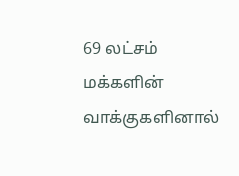69 லட்சம் மக்களின் வாக்குகளினால்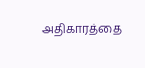அதிகாரத்தை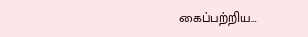கைப்பற்றிய…